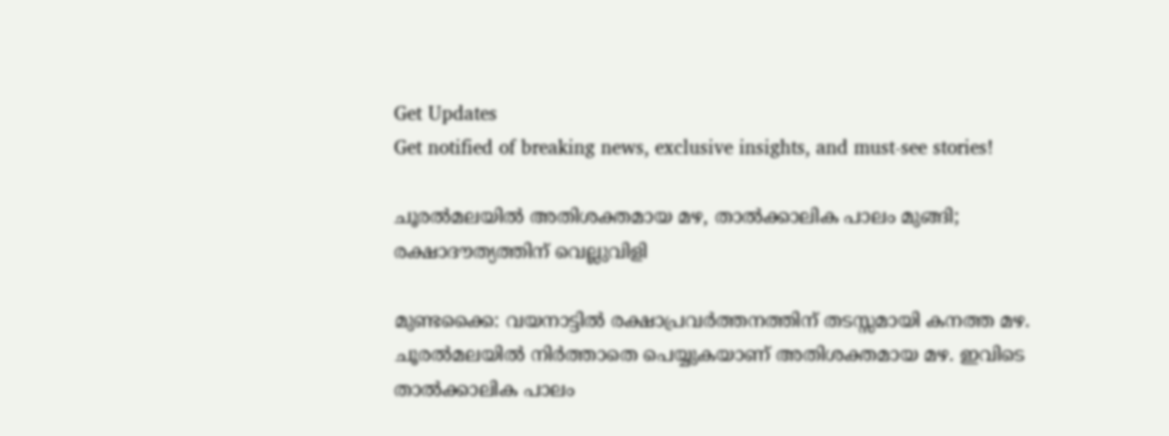Get Updates
Get notified of breaking news, exclusive insights, and must-see stories!

ചൂരല്‍മലയില്‍ അതിശക്തമായ മഴ, താല്‍ക്കാലിക പാലം മുങ്ങി; രക്ഷാദൗത്യത്തിന് വെല്ലുവിളി

മുണ്ടക്കൈ: വയനാട്ടില്‍ രക്ഷാപ്രവര്‍ത്തനത്തിന് തടസ്സമായി കനത്ത മഴ. ചൂരല്‍മലയില്‍ നിര്‍ത്താതെ പെയ്യുകയാണ് അതിശക്തമായ മഴ. ഇവിടെ താല്‍ക്കാലിക പാലം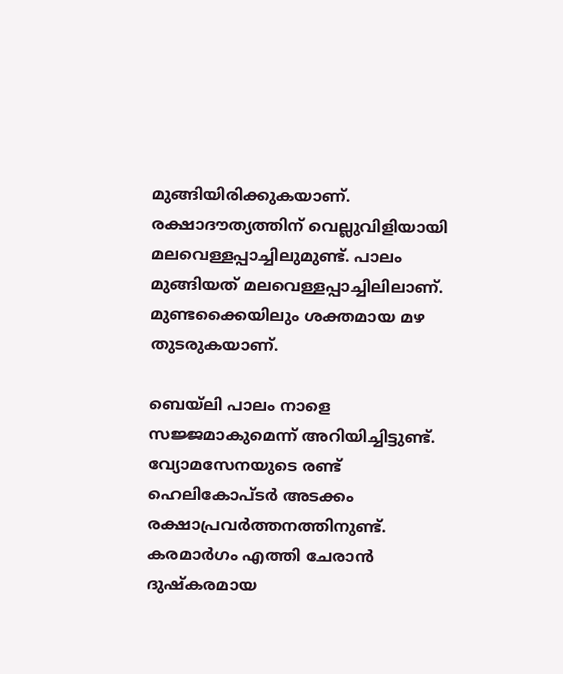മുങ്ങിയിരിക്കുകയാണ്. രക്ഷാദൗത്യത്തിന് വെല്ലുവിളിയായി മലവെള്ളപ്പാച്ചിലുമുണ്ട്. പാലം മുങ്ങിയത് മലവെള്ളപ്പാച്ചിലിലാണ്. മുണ്ടക്കൈയിലും ശക്തമായ മഴ തുടരുകയാണ്.

ബെയ്‌ലി പാലം നാളെ സജ്ജമാകുമെന്ന് അറിയിച്ചിട്ടുണ്ട്. വ്യോമസേനയുടെ രണ്ട് ഹെലികോപ്ടര്‍ അടക്കം രക്ഷാപ്രവര്‍ത്തനത്തിനുണ്ട്. കരമാര്‍ഗം എത്തി ചേരാന്‍ ദുഷ്‌കരമായ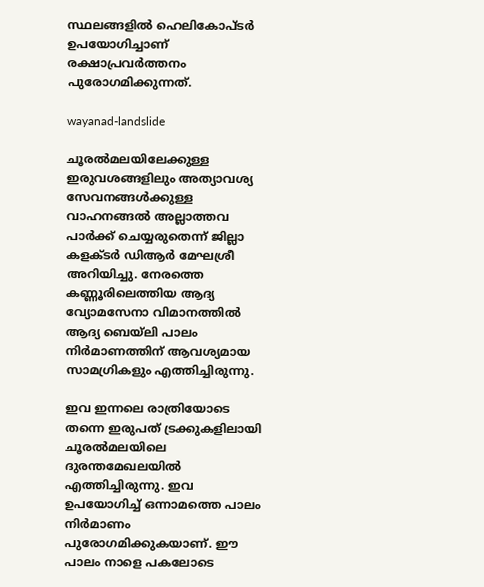സ്ഥലങ്ങളില്‍ ഹെലികോപ്ടര്‍ ഉപയോഗിച്ചാണ് രക്ഷാപ്രവര്‍ത്തനം പുരോഗമിക്കുന്നത്.

wayanad-landslide

ചൂരല്‍മലയിലേക്കുള്ള ഇരുവശങ്ങളിലും അത്യാവശ്യ സേവനങ്ങള്‍ക്കുള്ള വാഹനങ്ങല്‍ അല്ലാത്തവ പാര്‍ക്ക് ചെയ്യരുതെന്ന് ജില്ലാ കളക്ടര്‍ ഡിആര്‍ മേഘശ്രീ അറിയിച്ചു. നേരത്തെ കണ്ണൂരിലെത്തിയ ആദ്യ വ്യോമസേനാ വിമാനത്തില്‍ ആദ്യ ബെയ്‌ലി പാലം നിര്‍മാണത്തിന് ആവശ്യമായ സാമഗ്രികളും എത്തിച്ചിരുന്നു.

ഇവ ഇന്നലെ രാത്രിയോടെ തന്നെ ഇരുപത് ട്രക്കുകളിലായി ചൂരല്‍മലയിലെ ദുരന്തമേഖലയില്‍ എത്തിച്ചിരുന്നു. ഇവ ഉപയോഗിച്ച് ഒന്നാമത്തെ പാലം നിര്‍മാണം പുരോഗമിക്കുകയാണ്. ഈ പാലം നാളെ പകലോടെ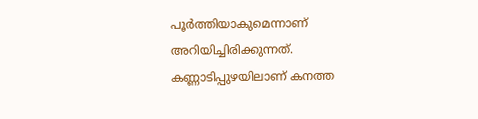പൂര്‍ത്തിയാകുമെന്നാണ് അറിയിച്ചിരിക്കുന്നത്. കണ്ണാടിപ്പുഴയിലാണ് കനത്ത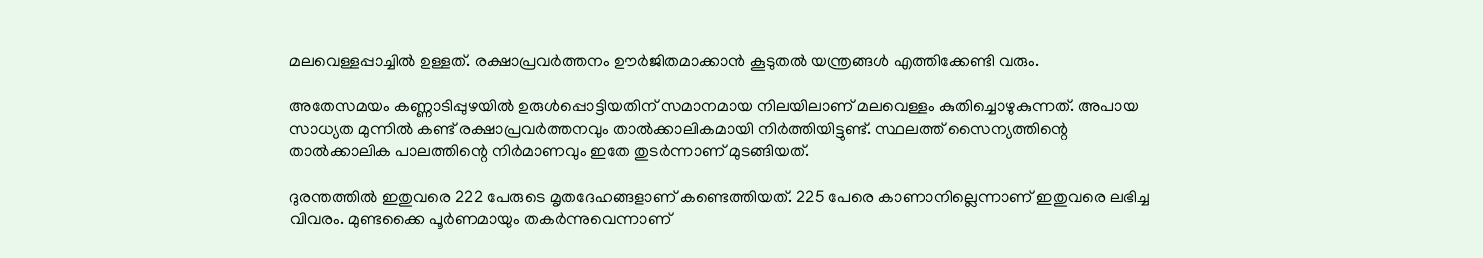മലവെള്ളപ്പാച്ചില്‍ ഉള്ളത്. രക്ഷാപ്രവര്‍ത്തനം ഊര്‍ജിതമാക്കാന്‍ കൂടുതല്‍ യന്ത്രങ്ങള്‍ എത്തിക്കേണ്ടി വരും.

അതേസമയം കണ്ണാടിപ്പുഴയില്‍ ഉരുള്‍പ്പൊട്ടിയതിന് സമാനമായ നിലയിലാണ് മലവെള്ളം കുതിച്ചൊഴുകുന്നത്. അപായ സാധ്യത മുന്നില്‍ കണ്ട് രക്ഷാപ്രവര്‍ത്തനവും താല്‍ക്കാലികമായി നിര്‍ത്തിയിട്ടുണ്ട്. സ്ഥലത്ത് സൈന്യത്തിന്റെ താല്‍ക്കാലിക പാലത്തിന്റെ നിര്‍മാണവും ഇതേ തുടര്‍ന്നാണ് മുടങ്ങിയത്.

ദുരന്തത്തില്‍ ഇതുവരെ 222 പേരുടെ മൃതദേഹങ്ങളാണ് കണ്ടെത്തിയത്. 225 പേരെ കാണാനില്ലെന്നാണ് ഇതുവരെ ലഭിച്ച വിവരം. മുണ്ടക്കൈ പൂര്‍ണമായും തകര്‍ന്നുവെന്നാണ്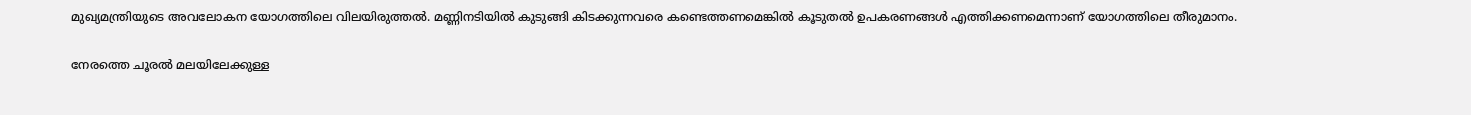മുഖ്യമന്ത്രിയുടെ അവലോകന യോഗത്തിലെ വിലയിരുത്തല്‍. മണ്ണിനടിയില്‍ കുടുങ്ങി കിടക്കുന്നവരെ കണ്ടെത്തണമെങ്കില്‍ കൂടുതല്‍ ഉപകരണങ്ങള്‍ എത്തിക്കണമെന്നാണ് യോഗത്തിലെ തീരുമാനം.

നേരത്തെ ചൂരല്‍ മലയിലേക്കുള്ള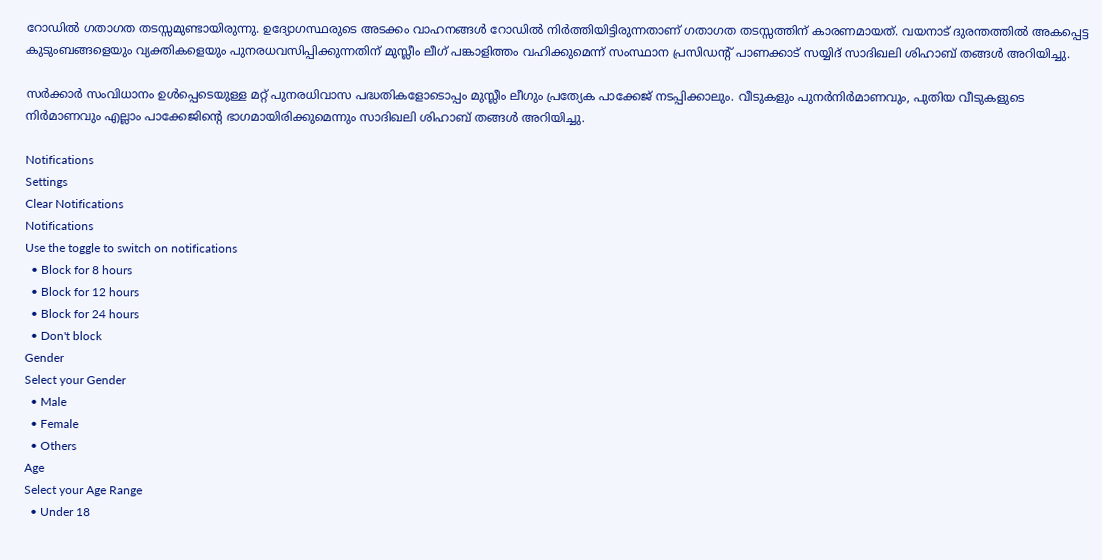റോഡില്‍ ഗതാഗത തടസ്സമുണ്ടായിരുന്നു. ഉദ്യോഗസ്ഥരുടെ അടക്കം വാഹനങ്ങള്‍ റോഡില്‍ നിര്‍ത്തിയിട്ടിരുന്നതാണ് ഗതാഗത തടസ്സത്തിന് കാരണമായത്. വയനാട് ദുരന്തത്തില്‍ അകപ്പെട്ട കുടുംബങ്ങളെയും വ്യക്തികളെയും പുനരധവസിപ്പിക്കുന്നതിന് മുസ്ലീം ലീഗ് പങ്കാളിത്തം വഹിക്കുമെന്ന് സംസ്ഥാന പ്രസിഡന്‍റ് പാണക്കാട് സയ്യിദ് സാദിഖലി ശിഹാബ് തങ്ങള്‍ അറിയിച്ചു.

സര്‍ക്കാര്‍ സംവിധാനം ഉള്‍പ്പെടെയുള്ള മറ്റ് പുനരധിവാസ പദ്ധതികളോടൊപ്പം മുസ്ലീം ലീഗും പ്രത്യേക പാക്കേജ് നടപ്പിക്കാലും. വീടുകളും പുനര്‍നിര്‍മാണവും, പുതിയ വീടുകളുടെ നിര്‍മാണവും എല്ലാം പാക്കേജിന്റെ ഭാഗമായിരിക്കുമെന്നും സാദിഖലി ശിഹാബ് തങ്ങള്‍ അറിയിച്ചു.

Notifications
Settings
Clear Notifications
Notifications
Use the toggle to switch on notifications
  • Block for 8 hours
  • Block for 12 hours
  • Block for 24 hours
  • Don't block
Gender
Select your Gender
  • Male
  • Female
  • Others
Age
Select your Age Range
  • Under 18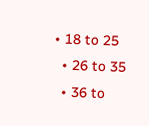• 18 to 25
  • 26 to 35
  • 36 to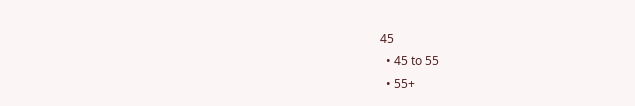45
  • 45 to 55
  • 55+